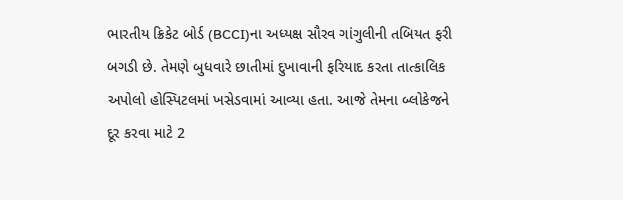ભારતીય ક્રિકેટ બોર્ડ (BCCI)ના અધ્યક્ષ સૌરવ ગાંગુલીની તબિયત ફરી બગડી છે. તેમણે બુધવારે છાતીમાં દુખાવાની ફરિયાદ કરતા તાત્કાલિક અપોલો હોસ્પિટલમાં ખસેડવામાં આવ્યા હતા. આજે તેમના બ્લોકેજને દૂર કરવા માટે 2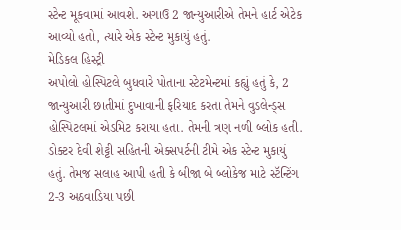સ્ટેન્ટ મૂકવામાં આવશે. અગાઉ 2 જાન્યુઆરીએ તેમને હાર્ટ એટેક આવ્યો હતો, ત્યારે એક સ્ટેન્ટ મુકાયું હતું.
મેડિકલ હિસ્ટ્રી
અપોલો હોસ્પિટલે બુધવારે પોતાના સ્ટેટમેન્ટમાં કહ્યું હતું કે, 2 જાન્યુઆરી છાતીમાં દુખાવાની ફરિયાદ કરતા તેમને વુડલેન્ડ્સ હોસ્પિટલમાં એડમિટ કરાયા હતા. તેમની ત્રણ નળી બ્લોક હતી. ડોક્ટર દેવી શેટ્ટી સહિતની એક્સપર્ટની ટીમે એક સ્ટેન્ટ મુકાયું હતું. તેમજ સલાહ આપી હતી કે બીજા બે બ્લોકેજ માટે સ્ટૅન્ટિંગ 2-3 અઠવાડિયા પછી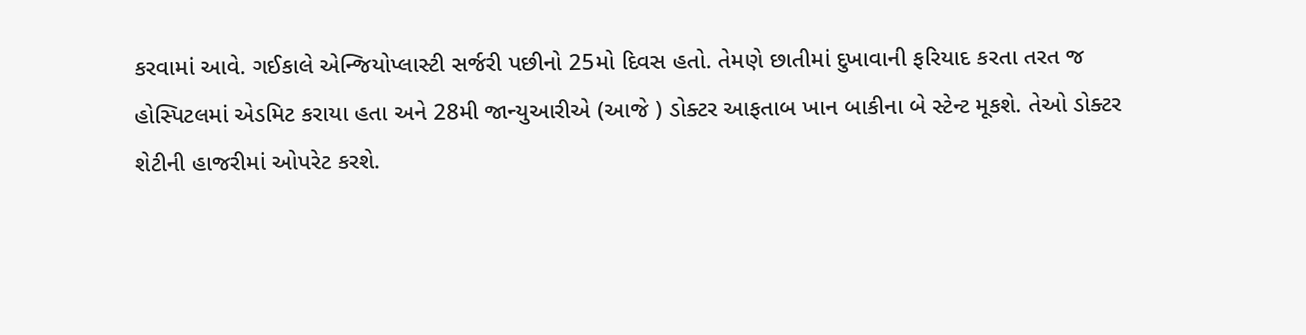કરવામાં આવે. ગઈકાલે એન્જિયોપ્લાસ્ટી સર્જરી પછીનો 25મો દિવસ હતો. તેમણે છાતીમાં દુખાવાની ફરિયાદ કરતા તરત જ હોસ્પિટલમાં એડમિટ કરાયા હતા અને 28મી જાન્યુઆરીએ (આજે ) ડોક્ટર આફતાબ ખાન બાકીના બે સ્ટેન્ટ મૂકશે. તેઓ ડોક્ટર શેટીની હાજરીમાં ઓપરેટ કરશે.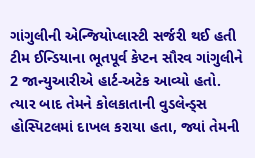ગાંગુલીની એન્જિયોપ્લાસ્ટી સર્જરી થઈ હતી
ટીમ ઈન્ડિયાના ભૂતપૂર્વ કેપ્ટન સૌરવ ગાંગુલીને 2 જાન્યુઆરીએ હાર્ટ-અટેક આવ્યો હતો. ત્યાર બાદ તેમને કોલકાતાની વુડલેન્ડ્સ હોસ્પિટલમાં દાખલ કરાયા હતા, જ્યાં તેમની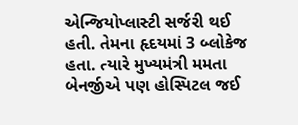એન્જિયોપ્લાસ્ટી સર્જરી થઈ હતી. તેમના હૃદયમાં 3 બ્લોકેજ હતા. ત્યારે મુખ્યમંત્રી મમતા બેનર્જીએ પણ હોસ્પિટલ જઈ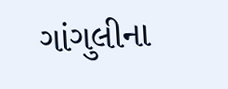ગાંગુલીના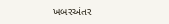ખબરઅંતર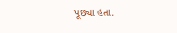પૂછ્યા હતા.